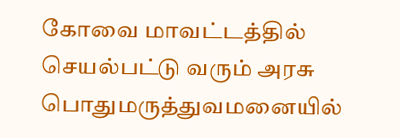கோவை மாவட்டத்தில் செயல்பட்டு வரும் அரசு பொதுமருத்துவமனையில்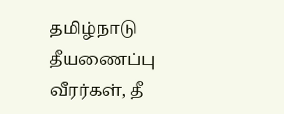தமிழ்நாடு தீயணைப்பு வீரர்கள், தீ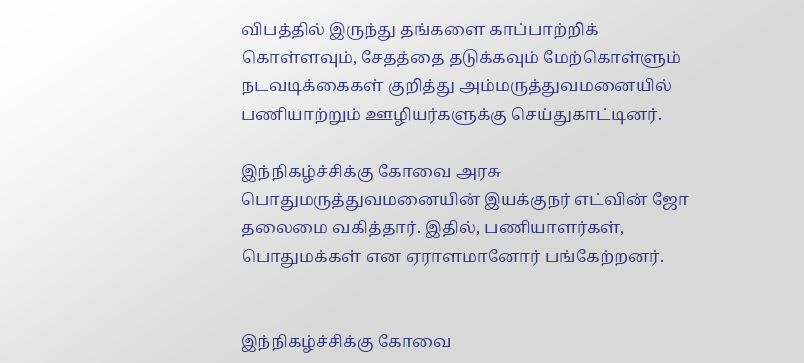விபத்தில் இருந்து தங்களை காப்பாற்றிக் கொள்ளவும், சேதத்தை தடுக்கவும் மேற்கொள்ளும் நடவடிக்கைகள் குறித்து அம்மருத்துவமனையில் பணியாற்றும் ஊழியர்களுக்கு செய்துகாட்டினர்.

இந்நிகழ்ச்சிக்கு கோவை அரசு பொதுமருத்துவமனையின் இயக்குநர் எட்வின் ஜோ தலைமை வகித்தார். இதில், பணியாளர்கள், பொதுமக்கள் என ஏராளமானோர் பங்கேற்றனர்.


இந்நிகழ்ச்சிக்கு கோவை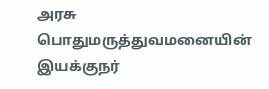அரசு பொதுமருத்துவமனையின் இயக்குநர்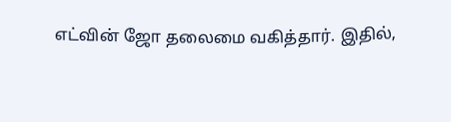எட்வின் ஜோ தலைமை வகித்தார். இதில்,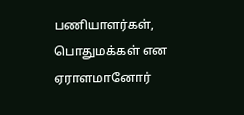பணியாளர்கள், பொதுமக்கள் என ஏராளமானோர்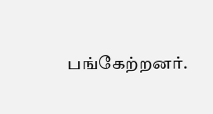பங்கேற்றனர்.